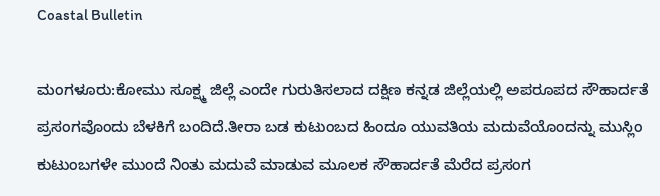Coastal Bulletin

ಮಂಗಳೂರು:ಕೋಮು ಸೂಕ್ಷ್ಮ ಜಿಲ್ಲೆ ಎಂದೇ ಗುರುತಿಸಲಾದ‌ ದಕ್ಷಿಣ ಕನ್ನಡ ಜಿಲ್ಲೆಯಲ್ಲಿ ಅಪರೂಪದ ಸೌಹಾರ್ದತೆ ಪ್ರಸಂಗವೊಂದು ಬೆಳಕಿಗೆ ಬಂದಿದೆ.ತೀರಾ ಬಡ ಕುಟುಂಬದ ಹಿಂದೂ ಯುವತಿಯ ಮದುವೆಯೊಂದನ್ನು ಮುಸ್ಲಿಂ ಕುಟುಂಬಗಳೇ ಮುಂದೆ ನಿಂತು ಮದುವೆ ಮಾಡುವ ಮೂಲಕ ಸೌಹಾರ್ದತೆ ಮೆರೆದ ಪ್ರಸಂಗ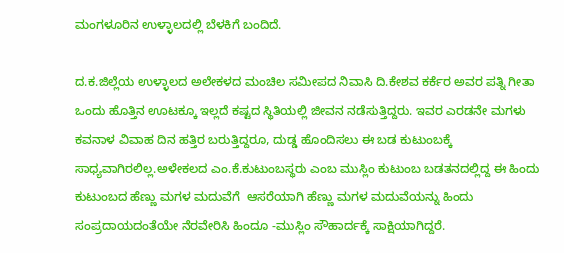ಮಂಗಳೂರಿನ ಉಳ್ಳಾಲದಲ್ಲಿ ಬೆಳಕಿಗೆ ಬಂದಿದೆ.

ದ.ಕ.ಜಿಲ್ಲೆಯ ಉಳ್ಳಾಲದ ಅಲೇಕಳದ ಮಂಚಿಲ ಸಮೀಪದ ನಿವಾಸಿ ದಿ.ಕೇಶವ ಕರ್ಕೆರ ಅವರ ಪತ್ನಿ ಗೀತಾ ಒಂದು ಹೊತ್ತಿನ ಊಟಕ್ಕೂ ಇಲ್ಲದೆ ಕಷ್ಟದ ಸ್ಥಿತಿಯಲ್ಲಿ ಜೀವನ ನಡೆಸುತ್ತಿದ್ದರು. ಇವರ ಎರಡನೇ ಮಗಳು ಕವನಾಳ ವಿವಾಹ ದಿನ ಹತ್ತಿರ ಬರುತ್ತಿದ್ದರೂ, ದುಡ್ಡ ಹೊಂದಿಸಲು ಈ ಬಡ ಕುಟುಂಬಕ್ಕೆ ಸಾಧ್ಯವಾಗಿರಲಿಲ್ಲ.ಅಳೇಕಲದ ಎಂ.ಕೆ.ಕುಟುಂಬಸ್ಥರು ಎಂಬ ಮುಸ್ಲಿಂ ಕುಟುಂಬ ಬಡತನದಲ್ಲಿದ್ದ ಈ ಹಿಂದು ಕುಟುಂಬದ ಹೆಣ್ಣು ಮಗಳ ಮದುವೆಗೆ  ಆಸರೆಯಾಗಿ ಹೆಣ್ಣು ಮಗಳ ಮದುವೆಯನ್ನು ಹಿಂದು ಸಂಪ್ರದಾಯದಂತೆಯೇ ನೆರವೇರಿಸಿ ಹಿಂದೂ -ಮುಸ್ಲಿಂ ಸೌಹಾರ್ದಕ್ಕೆ ಸಾಕ್ಷಿಯಾಗಿದ್ದರೆ.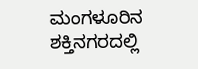ಮಂಗಳೂರಿನ ಶಕ್ತಿನಗರದಲ್ಲಿ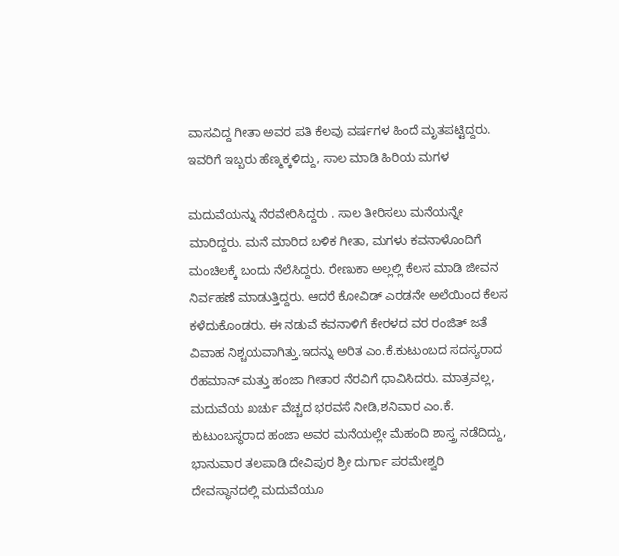ವಾಸವಿದ್ದ ಗೀತಾ ಅವರ ಪತಿ ಕೆಲವು ವರ್ಷಗಳ ಹಿಂದೆ ಮೃತಪಟ್ಟಿದ್ದರು. ಇವರಿಗೆ ಇಬ್ಬರು ಹೆಣ್ಮಕ್ಕಳಿದ್ದು, ಸಾಲ ಮಾಡಿ ಹಿರಿಯ ಮಗಳ

ಮದುವೆಯನ್ನು ನೆರವೇರಿಸಿದ್ದರು . ಸಾಲ ತೀರಿಸಲು ಮನೆಯನ್ನೇ ಮಾರಿದ್ದರು. ಮನೆ ಮಾರಿದ ಬಳಿಕ ಗೀತಾ, ಮಗಳು ಕವನಾಳೊಂದಿಗೆ‌ ಮಂಚಿಲಕ್ಕೆ ಬಂದು ನೆಲೆಸಿದ್ದರು. ರೇಣುಕಾ ಅಲ್ಲಲ್ಲಿ ಕೆಲಸ ಮಾಡಿ ಜೀವನ ನಿರ್ವಹಣೆ ಮಾಡುತ್ತಿದ್ದರು. ಆದರೆ ಕೋವಿಡ್ ಎರಡನೇ ಅಲೆಯಿಂದ ಕೆಲಸ ಕಳೆದುಕೊಂಡರು. ಈ ನಡುವೆ ಕವನಾಳಿಗೆ ಕೇರಳದ ವರ ರಂಜಿತ್ ಜತೆ ವಿವಾಹ ನಿಶ್ಚಯವಾಗಿತ್ತು.ಇದನ್ನು ಅರಿತ ಎಂ.ಕೆ.ಕುಟುಂಬದ ಸದಸ್ಯರಾದ ರೆಹಮಾನ್ ಮತ್ತು ಹಂಜಾ ಗೀತಾರ ನೆರವಿಗೆ ಧಾವಿಸಿದರು. ಮಾತ್ರವಲ್ಲ, ಮದುವೆಯ ಖರ್ಚು ವೆಚ್ಚದ ಭರವಸೆ ನೀಡಿ,ಶನಿವಾರ ಎಂ.ಕೆ. ಕುಟುಂಬಸ್ಥರಾದ ಹಂಜಾ ಅವರ ಮನೆಯಲ್ಲೇ ಮೆಹಂದಿ ಶಾಸ್ತ್ರ ನಡೆದಿದ್ದು, ಭಾನುವಾರ ತಲಪಾಡಿ ದೇವಿಪುರ ಶ್ರೀ ದುರ್ಗಾ ಪರಮೇಶ್ವರಿ ದೇವಸ್ಥಾನದಲ್ಲಿ ಮದುವೆಯೂ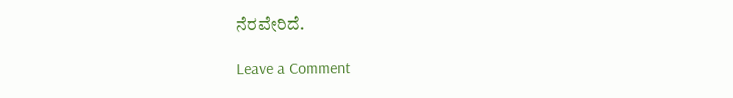ನೆರವೇರಿದೆ.

Leave a Comment